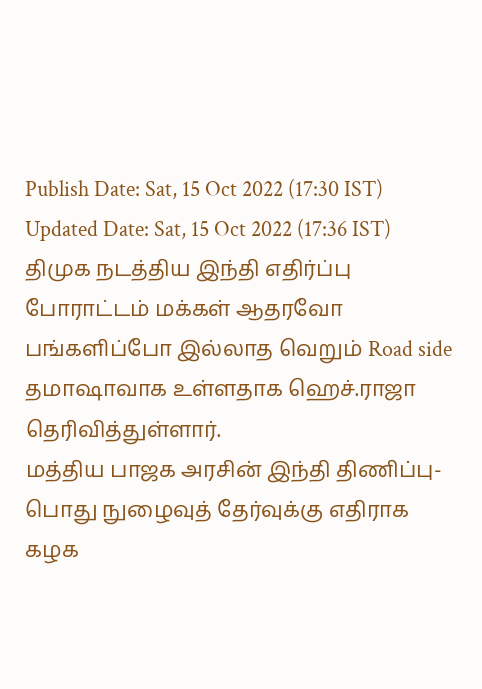Publish Date: Sat, 15 Oct 2022 (17:30 IST)
Updated Date: Sat, 15 Oct 2022 (17:36 IST)
திமுக நடத்திய இந்தி எதிர்ப்பு போராட்டம் மக்கள் ஆதரவோ பங்களிப்போ இல்லாத வெறும் Road side தமாஷாவாக உள்ளதாக ஹெச்.ராஜா தெரிவித்துள்ளார்.
மத்திய பாஜக அரசின் இந்தி திணிப்பு-பொது நுழைவுத் தேர்வுக்கு எதிராக கழக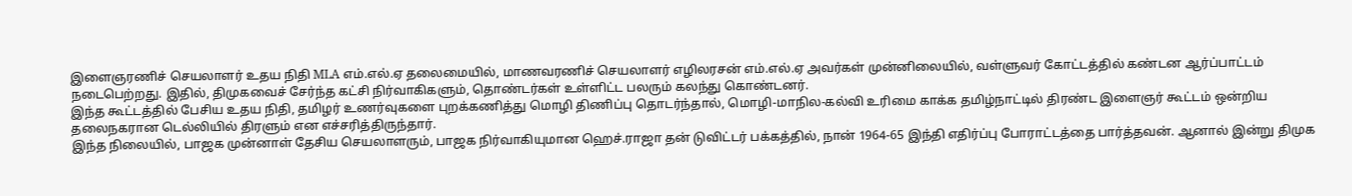இளைஞரணிச் செயலாளர் உதய நிதி MLA எம்.எல்.ஏ தலைமையில், மாணவரணிச் செயலாளர் எழிலரசன் எம்.எல்.ஏ அவர்கள் முன்னிலையில், வள்ளுவர் கோட்டத்தில் கண்டன ஆர்ப்பாட்டம் நடைபெற்றது. இதில், திமுகவைச் சேர்ந்த கட்சி நிர்வாகிகளும், தொண்டர்கள் உள்ளிட்ட பலரும் கலந்து கொண்டனர்.
இந்த கூட்டத்தில் பேசிய உதய நிதி, தமிழர் உணர்வுகளை புறக்கணித்து மொழி திணிப்பு தொடர்ந்தால், மொழி-மாநில-கல்வி உரிமை காக்க தமிழ்நாட்டில் திரண்ட இளைஞர் கூட்டம் ஒன்றிய தலைநகரான டெல்லியில் திரளும் என எச்சரித்திருந்தார்.
இந்த நிலையில், பாஜக முன்னாள் தேசிய செயலாளரும், பாஜக நிர்வாகியுமான ஹெச்.ராஜா தன் டுவிட்டர் பக்கத்தில், நான் 1964-65 இந்தி எதிர்ப்பு போராட்டத்தை பார்த்தவன். ஆனால் இன்று திமுக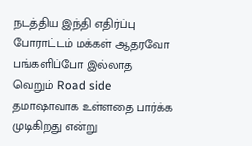நடத்திய இந்தி எதிர்ப்பு போராட்டம் மக்கள் ஆதரவோ பங்களிப்போ இல்லாத வெறும் Road side தமாஷாவாக உள்ளதை பார்க்க முடிகிறது என்று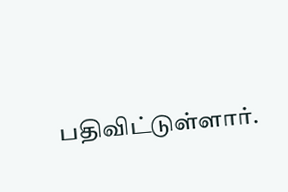பதிவிட்டுள்ளார்.